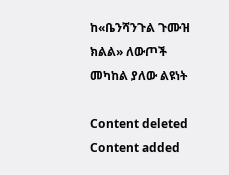ከ«ቤንሻንጉል ጉሙዝ ክልል» ለውጦች መካከል ያለው ልዩነት

Content deleted Content added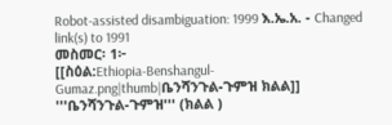Robot-assisted disambiguation: 1999 እ.ኤ.አ. - Changed link(s) to 1991
መስመር፡ 1፦
[[ስዕል:Ethiopia-Benshangul-Gumaz.png|thumb|ቤንሻንጉል-ጉምዝ ክልል]]
'''ቤንሻንጉል-ጉምዝ''' (ክልል )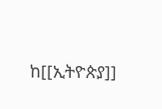ከ[[ኢትዮጵያ]]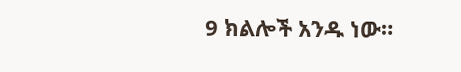9 ክልሎች አንዱ ነው።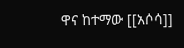ዋና ከተማው [[አሶሳ]]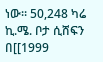ነው። 50,248 ካሬ ኪ.ሜ. ቦታ ሲሸፍን በ[[1999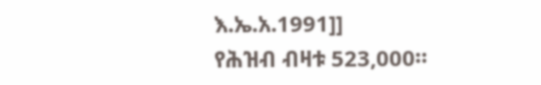እ.ኤ.አ.1991]]
የሕዝብ ብዛቱ 523,000።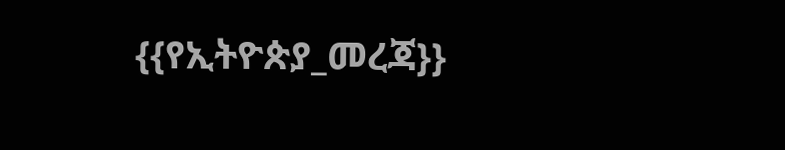{{የኢትዮጵያ_መረጃ}}